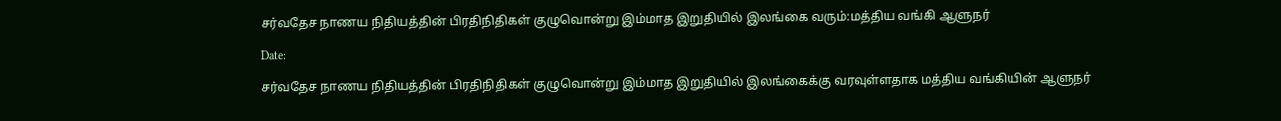சர்வதேச நாணய நிதியத்தின் பிரதிநிதிகள் குழுவொன்று இம்மாத இறுதியில் இலங்கை வரும்:மத்திய வங்கி ஆளுநர்

Date:

சர்வதேச நாணய நிதியத்தின் பிரதிநிதிகள் குழுவொன்று இம்மாத இறுதியில் இலங்கைக்கு வரவுள்ளதாக மத்திய வங்கியின் ஆளுநர்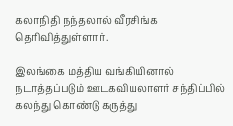கலாநிதி நந்தலால் வீரசிங்க தெரிவித்துள்ளார்.

இலங்கை மத்திய வங்கியினால் நடாத்தப்படும் ஊடகவியலாளர் சந்திப்பில் கலந்து கொண்டு கருத்து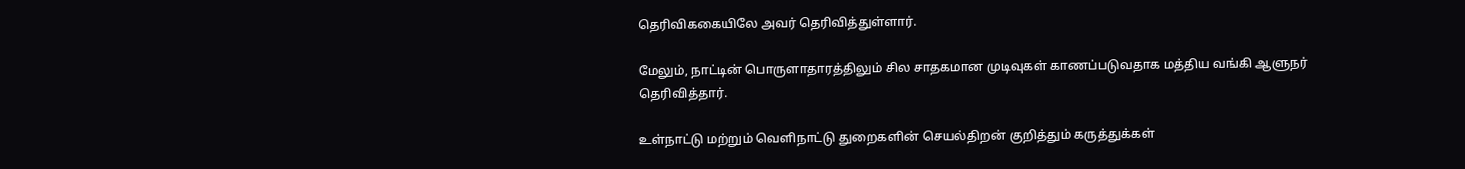தெரிவிககையிலே அவர் தெரிவித்துள்ளார்.

மேலும், நாட்டின் பொருளாதாரத்திலும் சில சாதகமான முடிவுகள் காணப்படுவதாக மத்திய வங்கி ஆளுநர் தெரிவித்தார்.

உள்நாட்டு மற்றும் வெளிநாட்டு துறைகளின் செயல்திறன் குறித்தும் கருத்துக்கள்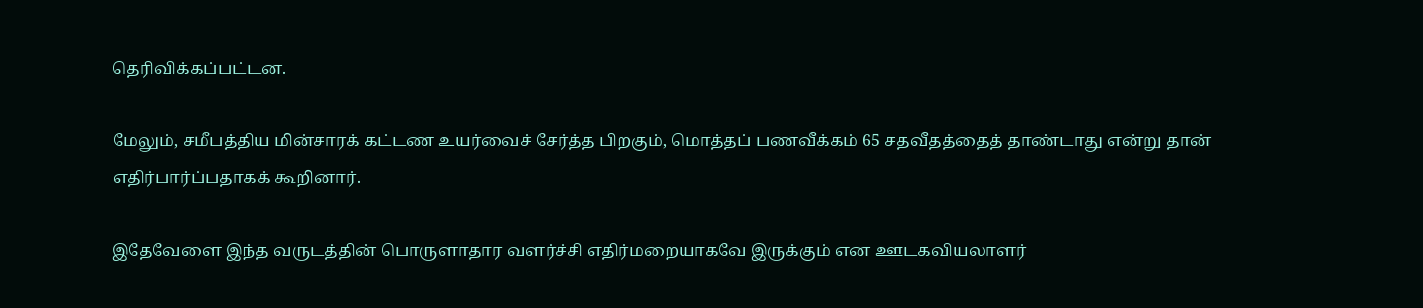தெரிவிக்கப்பட்டன.

மேலும், சமீபத்திய மின்சாரக் கட்டண உயர்வைச் சேர்த்த பிறகும், மொத்தப் பணவீக்கம் 65 சதவீதத்தைத் தாண்டாது என்று தான் எதிர்பார்ப்பதாகக் கூறினார்.

இதேவேளை இந்த வருடத்தின் பொருளாதார வளர்ச்சி எதிர்மறையாகவே இருக்கும் என ஊடகவியலாளர்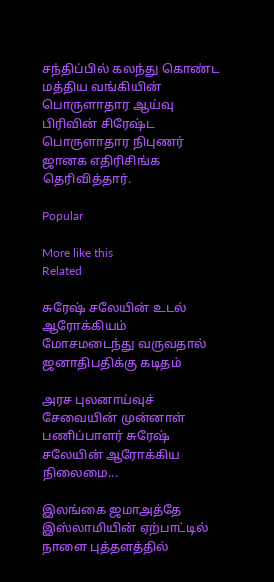சந்திப்பில் கலந்து கொண்ட மத்திய வங்கியின் பொருளாதார ஆய்வு பிரிவின் சிரேஷ்ட பொருளாதார நிபுணர் ஜானக எதிரிசிங்க தெரிவித்தார்.

Popular

More like this
Related

சுரேஷ் சலேயின் உடல் ஆரோக்கியம் மோசமடைந்து வருவதால் ஜனாதிபதிக்கு கடிதம்

அரச புலனாய்வுச் சேவையின் முன்னாள் பணிப்பாளர் சுரேஷ் சலேயின் ஆரோக்கிய நிலைமை...

இலங்கை ஜமாஅத்தே இஸ்லாமியின் ஏற்பாட்டில் நாளை புத்தளத்தில்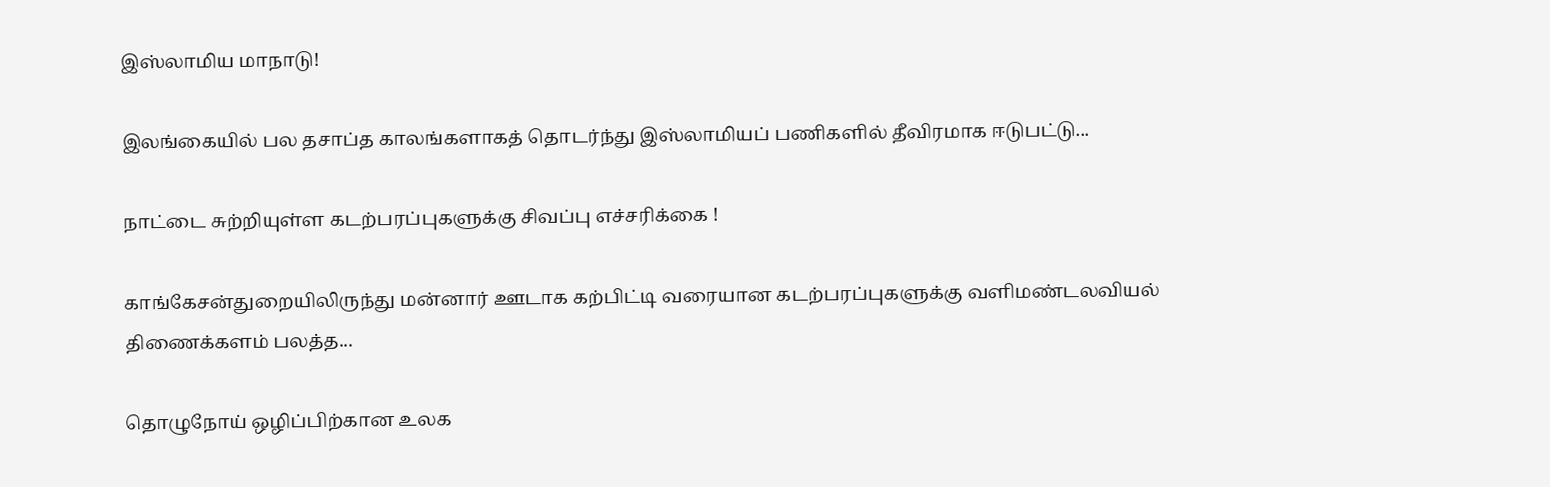இஸ்லாமிய மாநாடு!

இலங்கையில் பல தசாப்த காலங்களாகத் தொடர்ந்து இஸ்லாமியப் பணிகளில் தீவிரமாக ஈடுபட்டு...

நாட்டை சுற்றியுள்ள கடற்பரப்புகளுக்கு சிவப்பு எச்சரிக்கை !

காங்கேசன்துறையிலிருந்து மன்னார் ஊடாக கற்பிட்டி வரையான கடற்பரப்புகளுக்கு வளிமண்டலவியல் திணைக்களம் பலத்த...

தொழுநோய் ஒழிப்பிற்கான உலக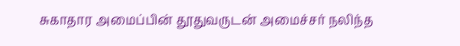சுகாதார அமைப்பின் தூதுவருடன் அமைச்சர் நலிந்த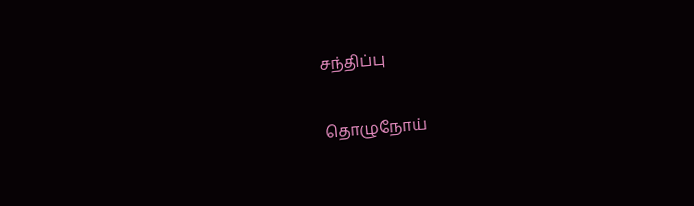சந்திப்பு

தொழுநோய்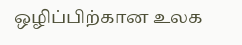ஒழிப்பிற்கான உலக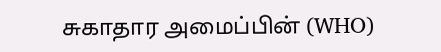சுகாதார அமைப்பின் (WHO)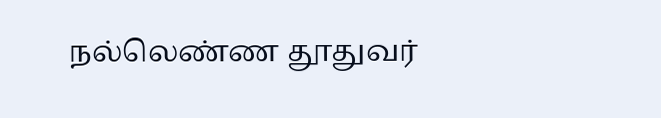நல்லெண்ண தூதுவர்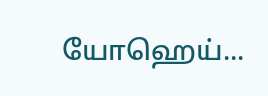யோஹெய்...